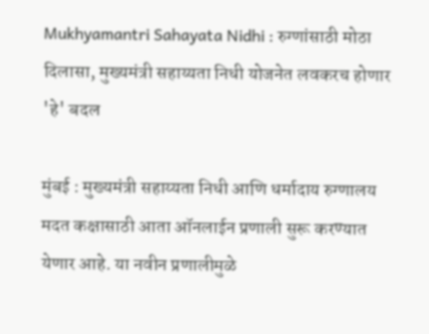Mukhyamantri Sahayata Nidhi : रुग्णांसाठी मोठा दिलासा, मुख्यमंत्री सहाय्यता निधी योजनेत लवकरच होणार 'हे' बदल

मुंबई : मुख्यमंत्री सहाय्यता निधी आणि धर्मादाय रुग्णालय मदत कक्षासाठी आता ऑनलाईन प्रणाली सुरू करण्यात येणार आहे. या नवीन प्रणालीमुळे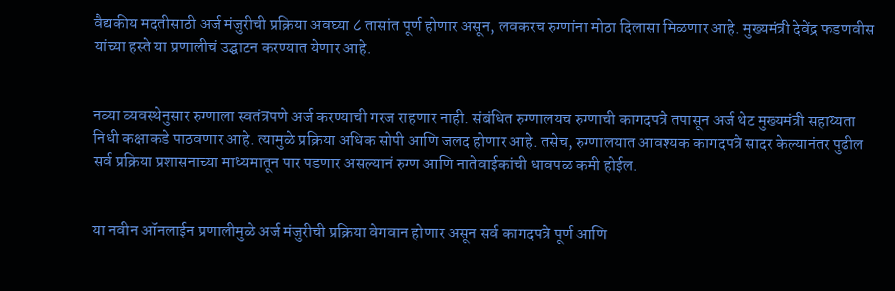वैद्यकीय मदतीसाठी अर्ज मंजुरीची प्रक्रिया अवघ्या ८ तासांत पूर्ण होणार असून, लवकरच रुग्णांना मोठा दिलासा मिळणार आहे. मुख्यमंत्री देवेंद्र फडणवीस यांच्या हस्ते या प्रणालीचं उद्घाटन करण्यात येणार आहे.


नव्या व्यवस्थेनुसार रुग्णाला स्वतंत्रपणे अर्ज करण्याची गरज राहणार नाही. संबंधित रुग्णालयच रुग्णाची कागदपत्रे तपासून अर्ज थेट मुख्यमंत्री सहाय्यता निधी कक्षाकडे पाठवणार आहे. त्यामुळे प्रक्रिया अधिक सोपी आणि जलद होणार आहे. तसेच, रुग्णालयात आवश्यक कागदपत्रे सादर केल्यानंतर पुढील सर्व प्रक्रिया प्रशासनाच्या माध्यमातून पार पडणार असल्यानं रुग्ण आणि नातेवाईकांची धावपळ कमी होईल.


या नवीन ऑनलाईन प्रणालीमुळे अर्ज मंजुरीची प्रक्रिया वेगवान होणार असून सर्व कागदपत्रे पूर्ण आणि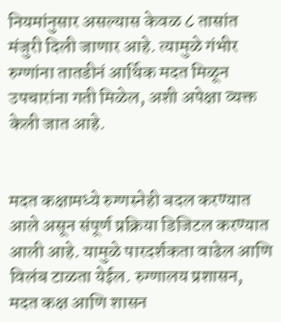नियमांनुसार असल्यास केवळ ८ तासांत मंजुरी दिली जाणार आहे. त्यामुळे गंभीर रुग्णांना तातडीनं आर्थिक मदत मिळून उपचारांना गती मिळेल, अशी अपेक्षा व्यक्त केली जात आहे.


मदत कक्षामध्ये रुग्णस्नेही बदल करण्यात आले असून संपूर्ण प्रक्रिया डिजिटल करण्यात आली आहे. यामुळे पारदर्शकता वाढेल आणि विलंब टाळता येईल. रुग्णालय प्रशासन, मदत कक्ष आणि शासन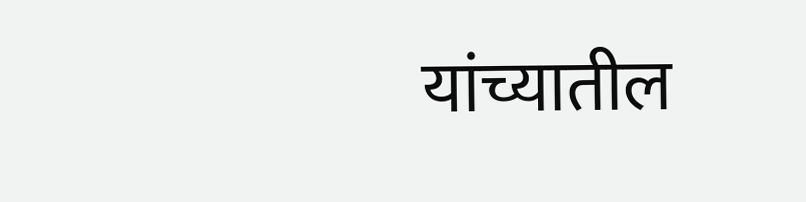यांच्यातील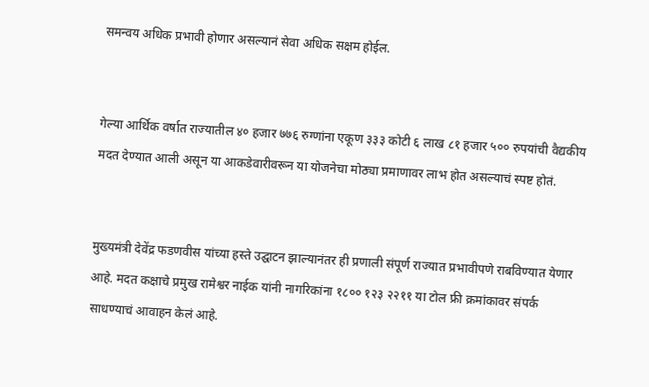समन्वय अधिक प्रभावी होणार असल्यानं सेवा अधिक सक्षम होईल.


गेल्या आर्थिक वर्षात राज्यातील ४० हजार ७७६ रुग्णांना एकूण ३३३ कोटी ६ लाख ८१ हजार ५०० रुपयांची वैद्यकीय मदत देण्यात आली असून या आकडेवारीवरून या योजनेचा मोठ्या प्रमाणावर लाभ होत असल्याचं स्पष्ट होतं.


मुख्यमंत्री देवेंद्र फडणवीस यांच्या हस्ते उद्घाटन झाल्यानंतर ही प्रणाली संपूर्ण राज्यात प्रभावीपणे राबविण्यात येणार आहे. मदत कक्षाचे प्रमुख रामेश्वर नाईक यांनी नागरिकांना १८०० १२३ २२११ या टोल फ्री क्रमांकावर संपर्क साधण्याचं आवाहन केलं आहे.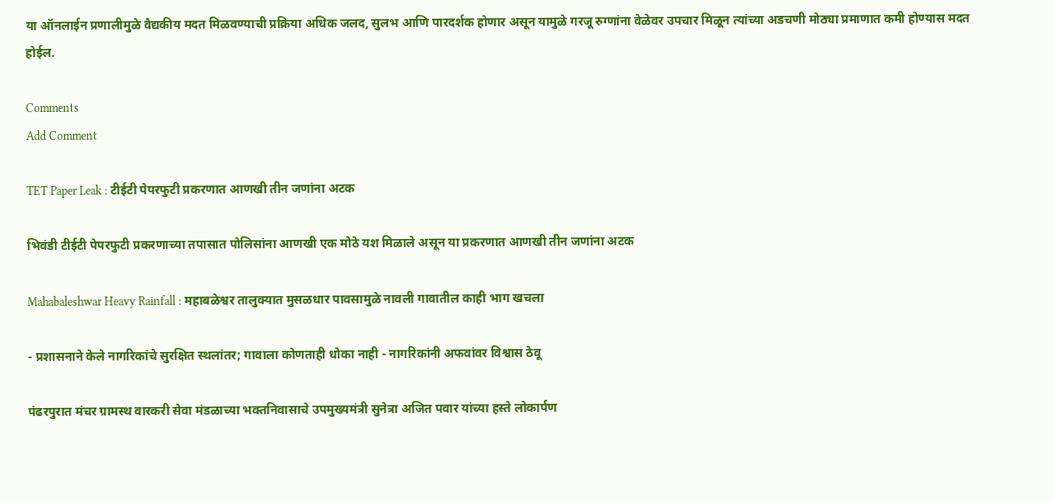या ऑनलाईन प्रणालीमुळे वैद्यकीय मदत मिळवण्याची प्रक्रिया अधिक जलद, सुलभ आणि पारदर्शक होणार असून यामुळे गरजू रुग्णांना वेळेवर उपचार मिळून त्यांच्या अडचणी मोठ्या प्रमाणात कमी होण्यास मदत होईल.

Comments
Add Comment

TET Paper Leak : टीईटी पेपरफुटी प्रकरणात आणखी तीन जणांना अटक

भिवंडी टीईटी पेपरफुटी प्रकरणाच्या तपासात पोलिसांना आणखी एक मोठे यश मिळाले असून या प्रकरणात आणखी तीन जणांना अटक

Mahabaleshwar Heavy Rainfall : महाबळेश्वर तालुक्यात मुसळधार पावसामुळे नावली गावातील काही भाग खचला

- प्रशासनाने केले नागरिकांचे सुरक्षित स्थलांतर; गावाला कोणताही धोका नाही - नागरिकांनी अफवांवर विश्वास ठेवू

पंढरपुरात मंचर ग्रामस्थ वारकरी सेवा मंडळाच्या भक्तनिवासाचे उपमुख्यमंत्री सुनेत्रा अजित पवार यांच्या हस्ते लोकार्पण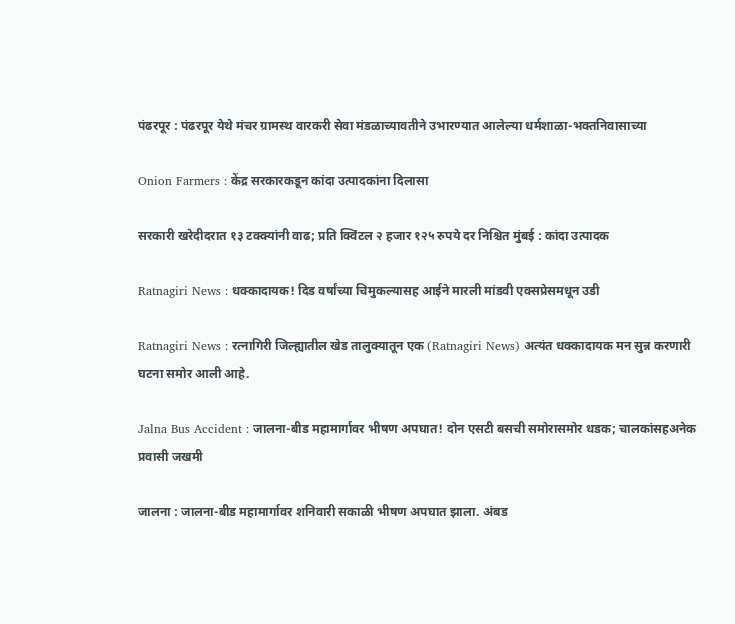पंढरपूर : पंढरपूर येथे मंचर ग्रामस्थ वारकरी सेवा मंडळाच्यावतीने उभारण्यात आलेल्या धर्मशाळा-भक्तनिवासाच्या

Onion Farmers : केंद्र सरकारकडून कांदा उत्पादकांना दिलासा

सरकारी खरेदीदरात १३ टक्क्यांनी वाढ; प्रति क्विंटल २ हजार १२५ रुपये दर निश्चित मुंबई : कांदा उत्पादक

Ratnagiri News : धक्कादायक! दिड वर्षांच्या चिमुकल्यासह आईने मारली मांडवी एक्सप्रेसमधून उडी

Ratnagiri News : रत्नागिरी जिल्ह्यातील खेड तालुक्यातून एक (Ratnagiri News) अत्यंत धक्कादायक मन सुन्न करणारी घटना समोर आली आहे.

Jalna Bus Accident : जालना-बीड महामार्गावर भीषण अपघात! दोन एसटी बसची समोरासमोर धडक; चालकांसहअनेक प्रवासी जखमी

जालना : जालना-बीड महामार्गावर शनिवारी सकाळी भीषण अपघात झाला. अंबड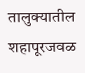तालुक्यातील शहापूरजवळ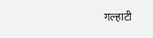गल्हाटी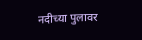नदीच्या पुलावर